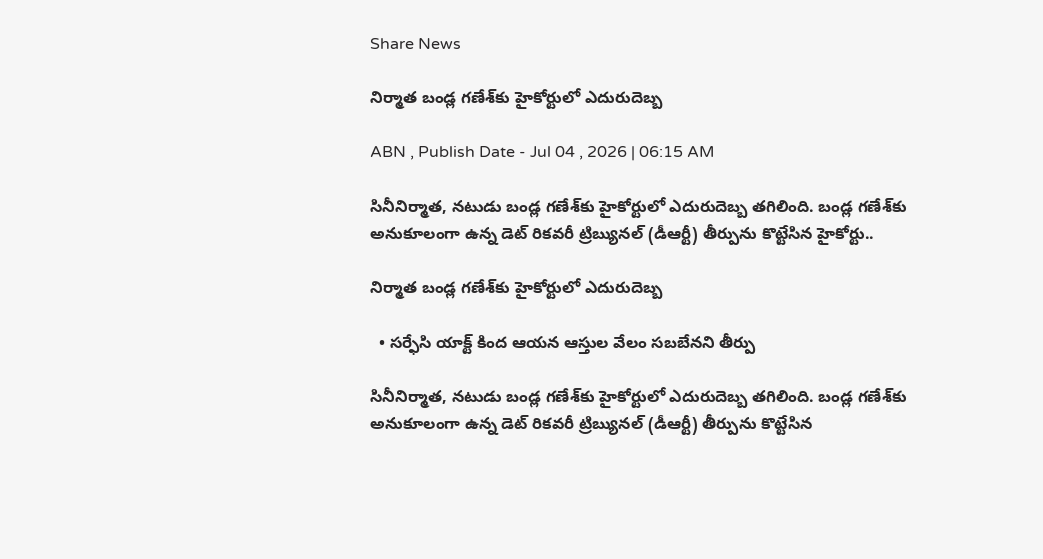Share News

నిర్మాత బండ్ల గణేశ్‌కు హైకోర్టులో ఎదురుదెబ్బ

ABN , Publish Date - Jul 04 , 2026 | 06:15 AM

సినీనిర్మాత, నటుడు బండ్ల గణేశ్‌కు హైకోర్టులో ఎదురుదెబ్బ తగిలింది. బండ్ల గణేశ్‌కు అనుకూలంగా ఉన్న డెట్‌ రికవరీ ట్రిబ్యునల్‌ (డీఆర్టీ) తీర్పును కొట్టేసిన హైకోర్టు..

నిర్మాత బండ్ల గణేశ్‌కు హైకోర్టులో ఎదురుదెబ్బ

  • సర్ఫేసి యాక్ట్‌ కింద ఆయన ఆస్తుల వేలం సబబేనని తీర్పు

సినీనిర్మాత, నటుడు బండ్ల గణేశ్‌కు హైకోర్టులో ఎదురుదెబ్బ తగిలింది. బండ్ల గణేశ్‌కు అనుకూలంగా ఉన్న డెట్‌ రికవరీ ట్రిబ్యునల్‌ (డీఆర్టీ) తీర్పును కొట్టేసిన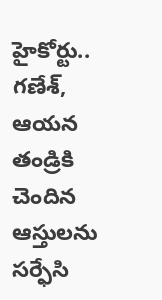హైకోర్టు.. గణేశ్‌, ఆయన తండ్రికి చెందిన ఆస్తులను సర్ఫేసి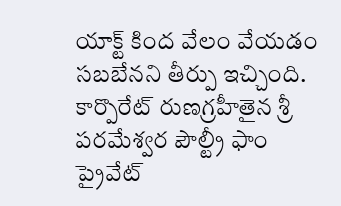యాక్ట్‌ కింద వేలం వేయడం సబబేనని తీర్పు ఇచ్చింది. కార్పొరేట్‌ రుణగ్రహీతైన శ్రీ పరమేశ్వర పౌల్ట్రీ ఫాం ప్రైవేట్‌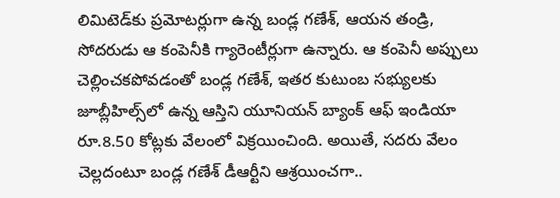లిమిటెడ్‌కు ప్రమోటర్లుగా ఉన్న బండ్ల గణేశ్‌, ఆయన తండ్రి, సోదరుడు ఆ కంపెనీకి గ్యారెంటీర్లుగా ఉన్నారు. ఆ కంపెనీ అప్పులు చెల్లించకపోవడంతో బండ్ల గణేశ్‌, ఇతర కుటుంబ సభ్యులకు జూబ్లీహిల్స్‌లో ఉన్న ఆస్తిని యూనియన్‌ బ్యాంక్‌ ఆఫ్‌ ఇండియా రూ.8.50 కోట్లకు వేలంలో విక్రయించింది. అయితే, సదరు వేలం చెల్లదంటూ బండ్ల గణేశ్‌ డీఆర్టీని ఆశ్రయించగా..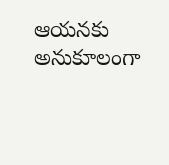ఆయనకు అనుకూలంగా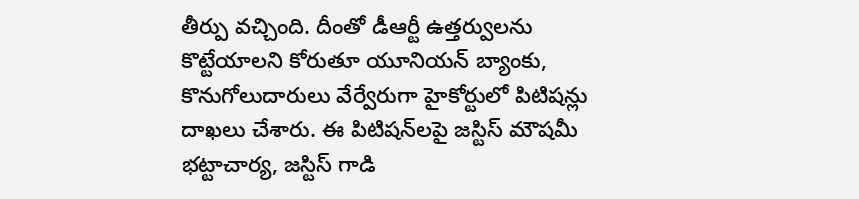తీర్పు వచ్చింది. దీంతో డీఆర్టీ ఉత్తర్వులను కొట్టేయాలని కోరుతూ యూనియన్‌ బ్యాంకు, కొనుగోలుదారులు వేర్వేరుగా హైకోర్టులో పిటిషన్లు దాఖలు చేశారు. ఈ పిటిషన్‌లపై జస్టిస్‌ మౌషమీ భట్టాచార్య, జస్టిస్‌ గాడి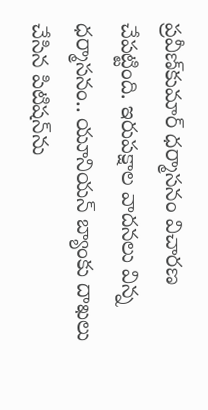ప్రవీణ్‌కుమార్‌ ధర్మాసనం విచారణ చేపట్టింది. ఇరుపక్షాల వాదనలు విన్న ధర్మాసనం.. యూనియన్‌ బ్యాంకు దాఖలు చేసిన పిటిషన్‌ను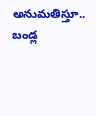అనుమతిస్తూ.. బండ్ల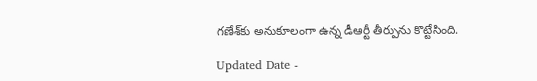గణేశ్‌కు అనుకూలంగా ఉన్న డీఆర్టీ తీర్పును కొట్టేసింది.

Updated Date -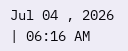Jul 04 , 2026 | 06:16 AM